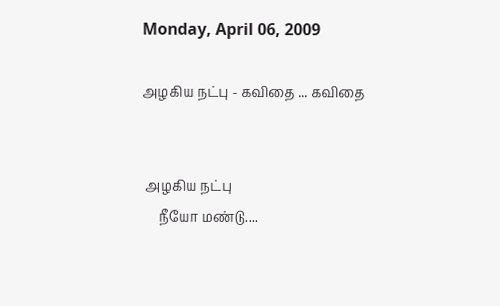Monday, April 06, 2009

அழகிய நட்பு - கவிதை ... கவிதை


 அழகிய நட்பு
     நீயோ மண்டு....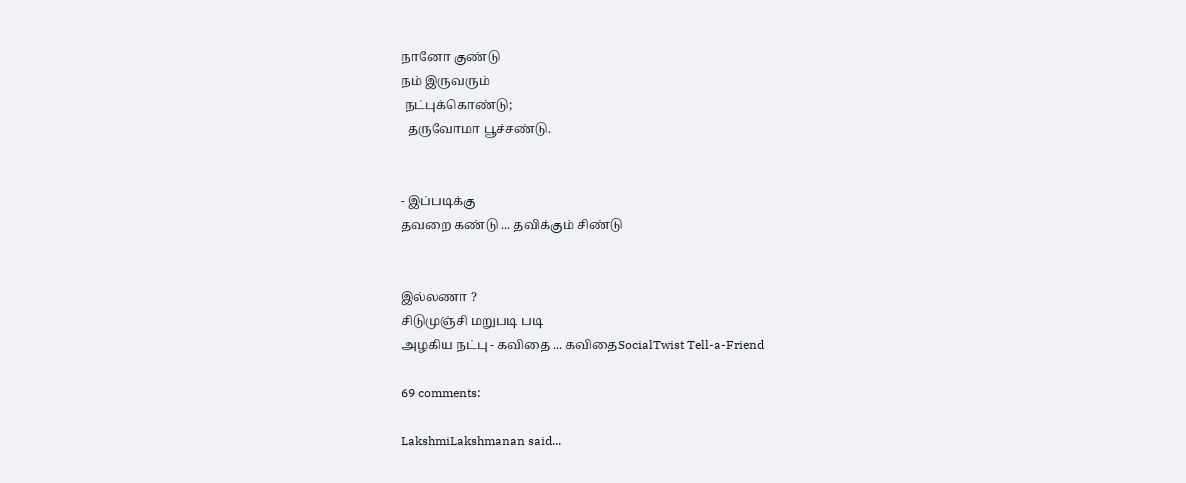நானோ குண்டு
நம் இருவரும்
 நட்புக்கொண்டு;
  தருவோமா பூச்சண்டு.


- இப்படிக்கு
தவறை கண்டு ... தவிக்கும் சிண்டு


இல்லணா ?
சிடுமுஞ்சி மறுபடி படி
அழகிய நட்பு - கவிதை ... கவிதைSocialTwist Tell-a-Friend

69 comments:

LakshmiLakshmanan said...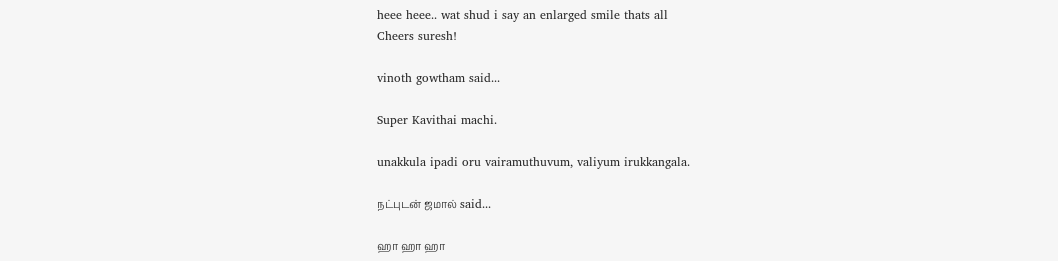heee heee.. wat shud i say an enlarged smile thats all
Cheers suresh!

vinoth gowtham said...

Super Kavithai machi.

unakkula ipadi oru vairamuthuvum, valiyum irukkangala.

நட்புடன் ஜமால் said...

ஹா ஹா ஹா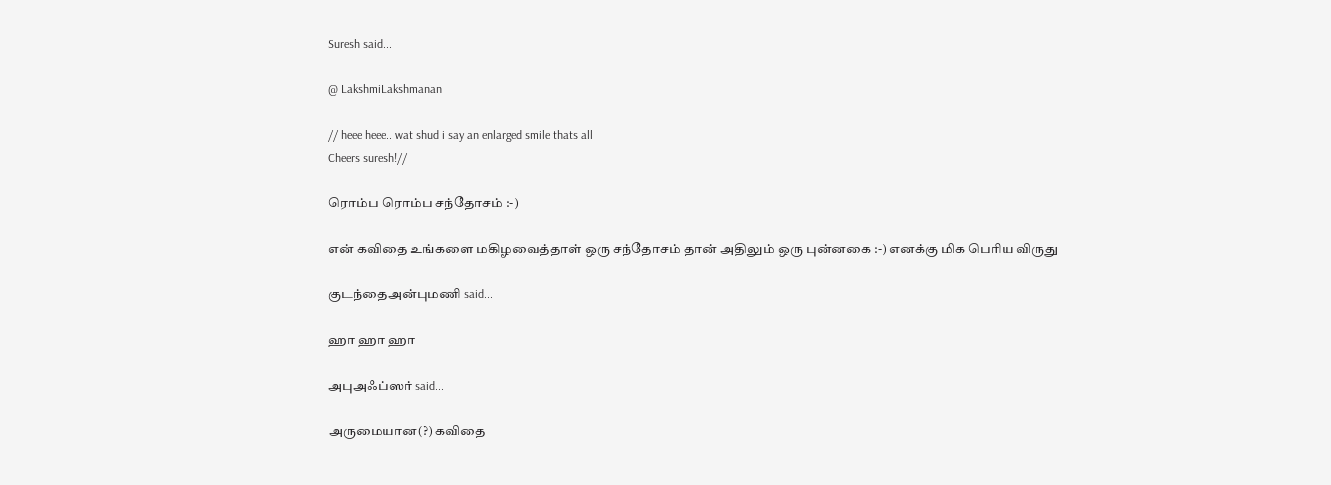Suresh said...

@ LakshmiLakshmanan

// heee heee.. wat shud i say an enlarged smile thats all
Cheers suresh!//

ரொம்ப ரொம்ப சந்தோசம் :-)

என் கவிதை உங்களை மகிழவைத்தாள் ஒரு சந்தோசம் தான் அதிலும் ஒரு புன்னகை :-) எனக்கு மிக பெரிய விருது

குடந்தைஅன்புமணி said...

ஹா ஹா ஹா

அபுஅஃப்ஸர் said...

அருமையான(?) கவிதை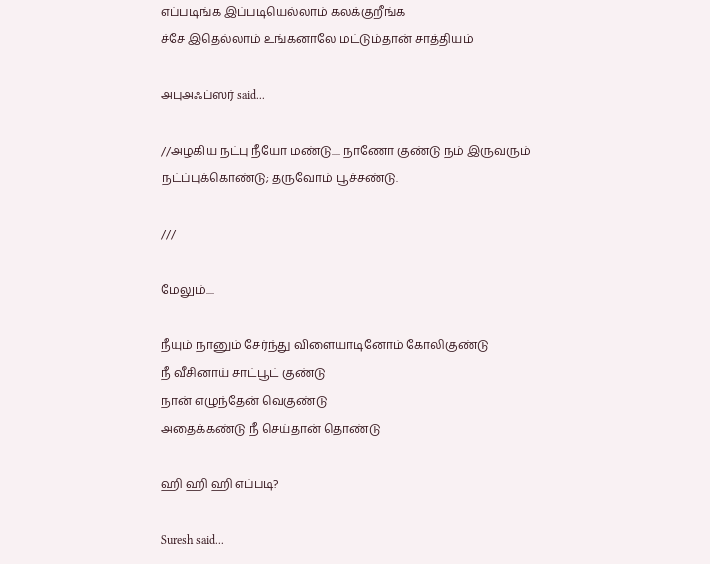எப்படிங்க இப்படியெல்லாம் கலக்குறீங்க‌
ச்சே இதெல்லாம் உங்கனாலே மட்டும்தான் சாத்தியம்

அபுஅஃப்ஸர் said...

//அழகிய நட்பு நீயோ மண்டு.... நாணோ குண்டு நம் இருவரும் நட்ப்புக்கொண்டு; தருவோம் பூச்சண்டு.

///

மேலும்....

நீயும் நானும் சேர்ந்து விளையாடினோம் கோலிகுண்டு
நீ வீசினாய் சாட்பூட் குண்டு
நான் எழுந்தேன் வெகுண்டு
அதைக்கண்டு நீ செய்தான் தொண்டு

ஹி ஹி ஹி எப்படி?

Suresh said...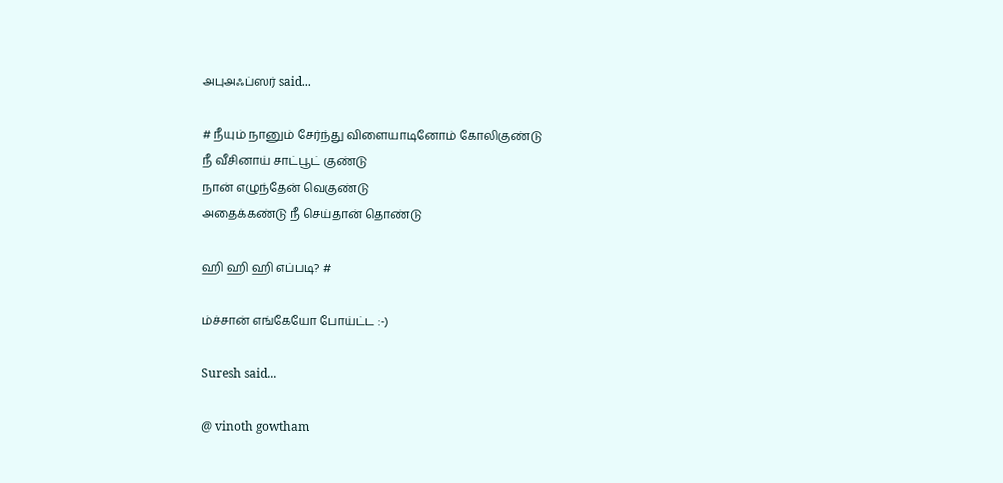அபுஅஃப்ஸர் said...

# நீயும் நானும் சேர்ந்து விளையாடினோம் கோலிகுண்டு
நீ வீசினாய் சாட்பூட் குண்டு
நான் எழுந்தேன் வெகுண்டு
அதைக்கண்டு நீ செய்தான் தொண்டு

ஹி ஹி ஹி எப்படி? #

ம்ச்சான் எங்கேயோ போய்ட்ட :-)

Suresh said...

@ vinoth gowtham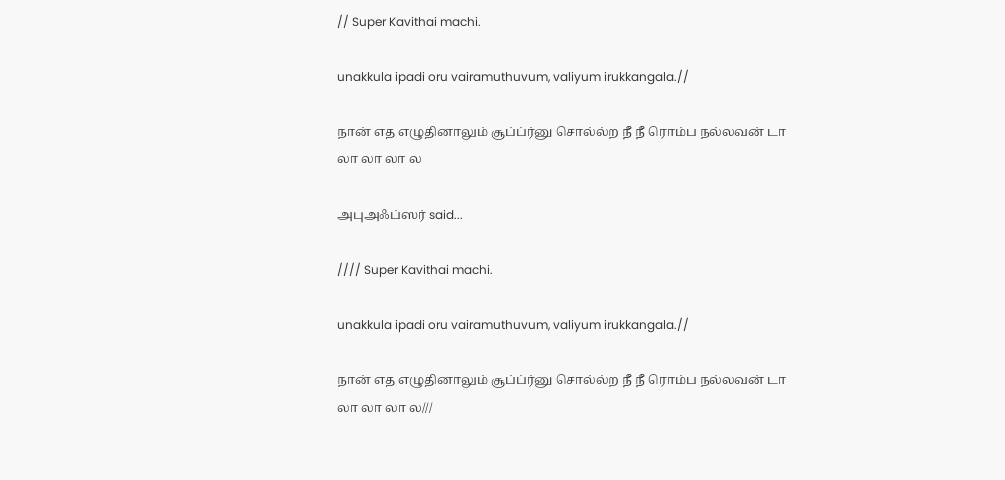// Super Kavithai machi.

unakkula ipadi oru vairamuthuvum, valiyum irukkangala.//

நான் எத எழுதினாலும் சூப்ப்ர்னு சொல்ல்ற நீ நீ ரொம்ப நல்லவன் டா
லா லா லா ல

அபுஅஃப்ஸர் said...

//// Super Kavithai machi.

unakkula ipadi oru vairamuthuvum, valiyum irukkangala.//

நான் எத எழுதினாலும் சூப்ப்ர்னு சொல்ல்ற நீ நீ ரொம்ப நல்லவன் டா
லா லா லா ல///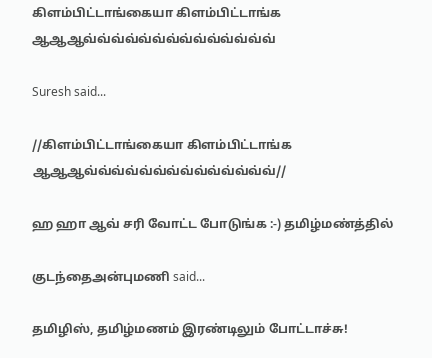கிளம்பிட்டாங்கையா கிளம்பிட்டாங்க ஆஆஆவ்வ்வ்வ்வ்வ்வ்வ்வ்வ்வ்வ்வ்வ்

Suresh said...

//கிளம்பிட்டாங்கையா கிளம்பிட்டாங்க ஆஆஆவ்வ்வ்வ்வ்வ்வ்வ்வ்வ்வ்வ்வ்வ்//

ஹ ஹா ஆவ் சரி வோட்ட போடுங்க :-) தமிழ்மண்த்தில்

குடந்தைஅன்புமணி said...

தமிழிஸ், தமிழ்மணம் இரண்டிலும் போட்டாச்சு!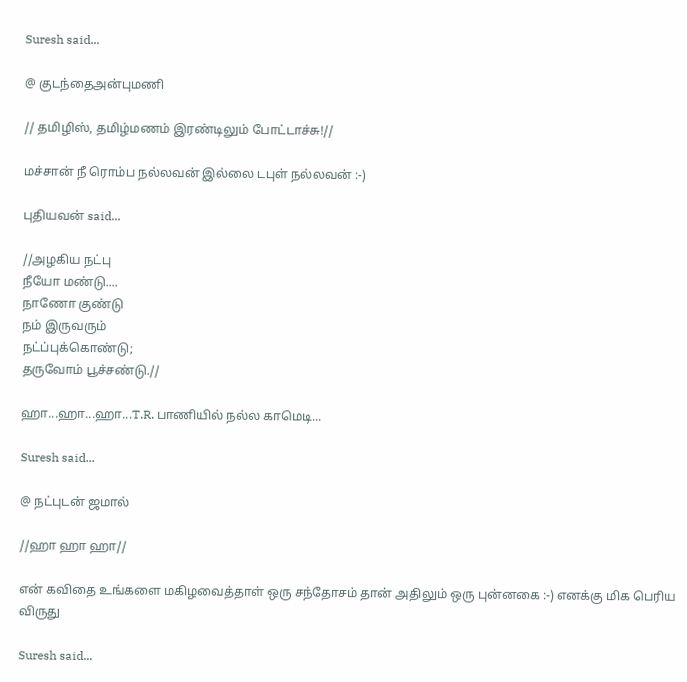Suresh said...

@ குடந்தைஅன்புமணி

// தமிழிஸ், தமிழ்மணம் இரண்டிலும் போட்டாச்சு!//

மச்சான் நீ ரொம்ப நல்லவன் இல்லை டபுள் நல்லவன் :-)

புதியவன் said...

//அழகிய நட்பு
நீயோ மண்டு....
நாணோ குண்டு
நம் இருவரும்
நட்ப்புக்கொண்டு;
தருவோம் பூச்சண்டு.//

ஹா...ஹா...ஹா...T.R. பாணியில் நல்ல காமெடி...

Suresh said...

@ நட்புடன் ஜமால்

//ஹா ஹா ஹா//

என் கவிதை உங்களை மகிழவைத்தாள் ஒரு சந்தோசம் தான் அதிலும் ஒரு புன்னகை :-) எனக்கு மிக பெரிய விருது

Suresh said...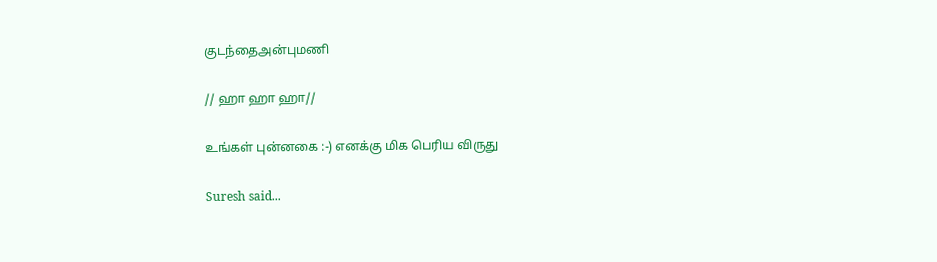குடந்தைஅன்புமணி

// ஹா ஹா ஹா//

உங்கள் புன்னகை :-) எனக்கு மிக பெரிய விருது

Suresh said...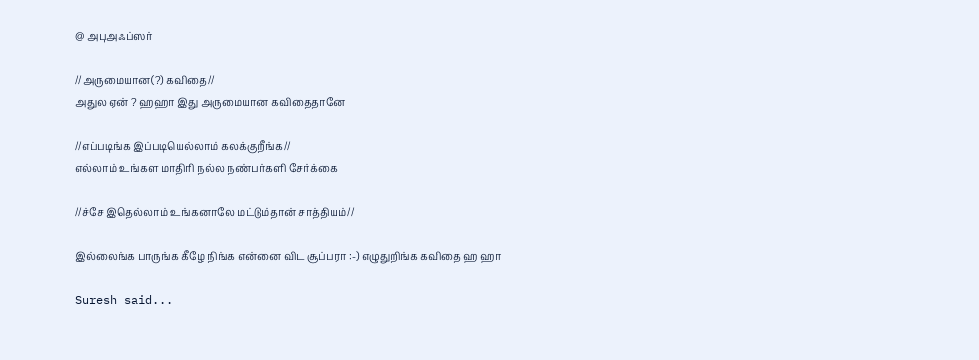@ அபுஅஃப்ஸர்

//அருமையான(?) கவிதை//
அதுல ஏன் ? ஹஹா இது அருமையான கவிதைதானே

//எப்படிங்க இப்படியெல்லாம் கலக்குறீங்க‌//
எல்லாம் உங்கள மாதிரி நல்ல நண்பர்களி சேர்க்கை

//ச்சே இதெல்லாம் உங்கனாலே மட்டும்தான் சாத்தியம்//

இல்லைங்க பாருங்க கீழே நிங்க என்னை விட சூப்பரா :-) எழுதுறிங்க கவிதை ஹ ஹா

Suresh said...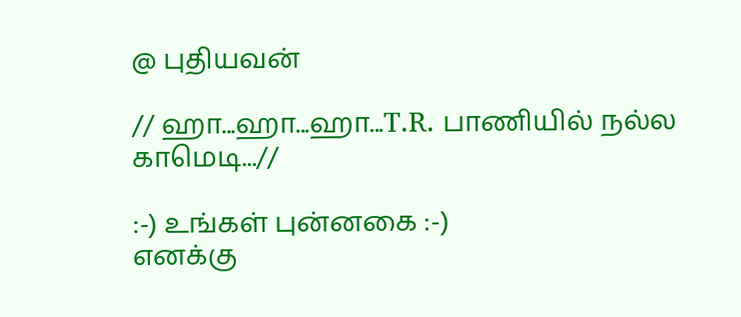@ புதியவன்

// ஹா...ஹா...ஹா...T.R. பாணியில் நல்ல காமெடி...//

:-) உங்கள் புன்னகை :-)
எனக்கு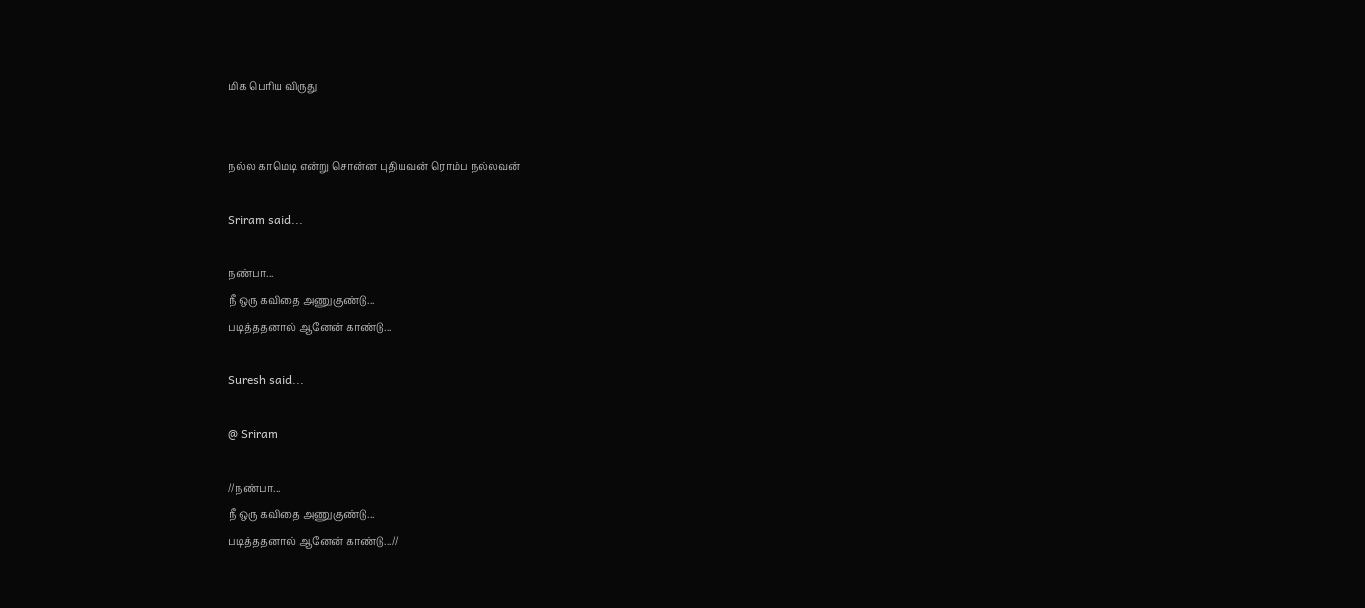மிக பெரிய விருது


நல்ல காமெடி என்று சொன்ன புதியவன் ரொம்ப நல்லவன்

Sriram said...

நண்பா...
நீ ஒரு கவிதை அணுகுண்டு...
படித்ததனால் ஆனேன் காண்டு...

Suresh said...

@ Sriram

//நண்பா...
நீ ஒரு கவிதை அணுகுண்டு...
படித்ததனால் ஆனேன் காண்டு...//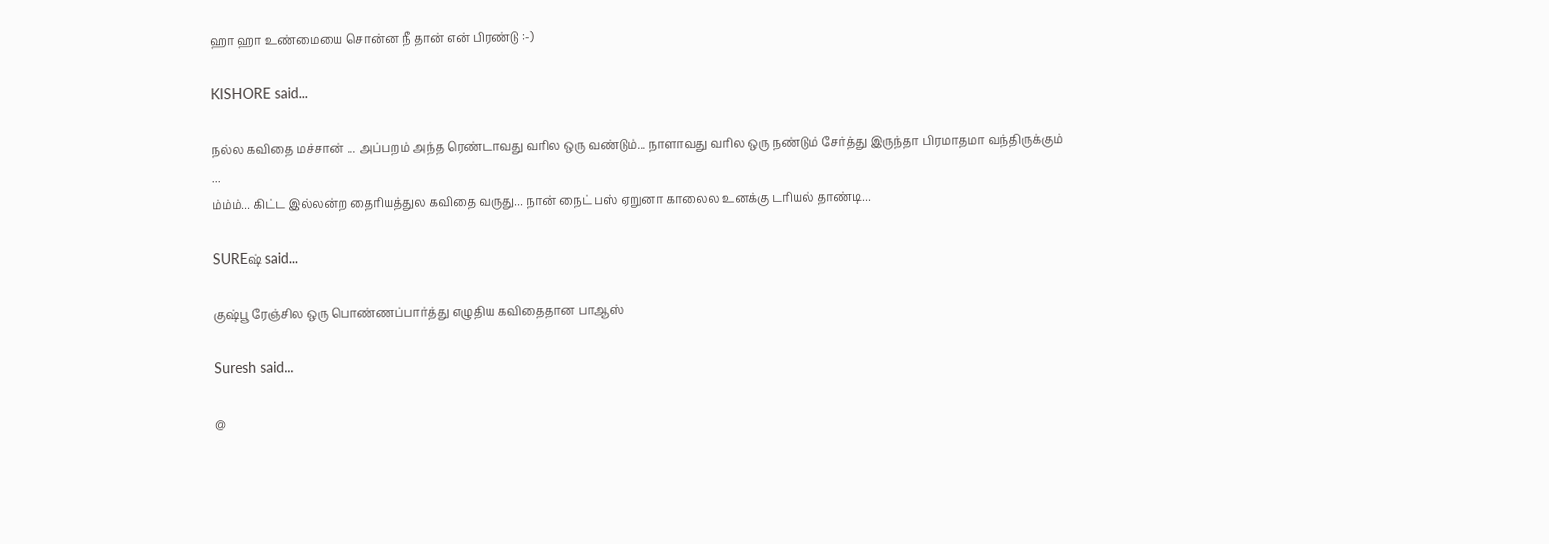ஹா ஹா உண்மையை சொன்ன நீ தான் என் பிரண்டு :-)

KISHORE said...

நல்ல கவிதை மச்சான் ... அப்பறம் அந்த ரெண்டாவது வரில ஒரு வண்டும்... நாளாவது வரில ஒரு நண்டும் சேர்த்து இருந்தா பிரமாதமா வந்திருக்கும் ...
ம்ம்ம்... கிட்ட இல்லன்ற தைரியத்துல கவிதை வருது... நான் நைட் பஸ் ஏறுனா காலைல உனக்கு டரியல் தாண்டி...

SUREஷ் said...

குஷ்பூ ரேஞ்சில ஒரு பொண்ணப்பார்த்து எழுதிய கவிதைதான பாஆஸ்

Suresh said...

@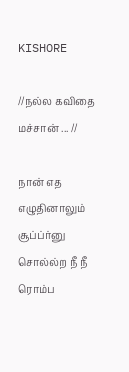KISHORE

//நல்ல கவிதை மச்சான் ... //

நான் எத எழுதினாலும் சூப்ப்ர்னு சொல்ல்ற நீ நீ ரொம்ப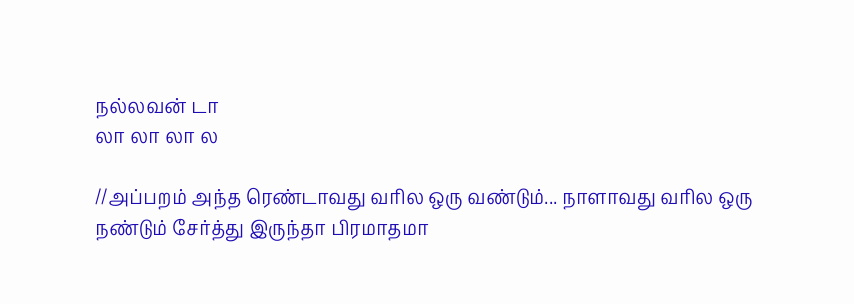நல்லவன் டா
லா லா லா ல

//அப்பறம் அந்த ரெண்டாவது வரில ஒரு வண்டும்... நாளாவது வரில ஒரு நண்டும் சேர்த்து இருந்தா பிரமாதமா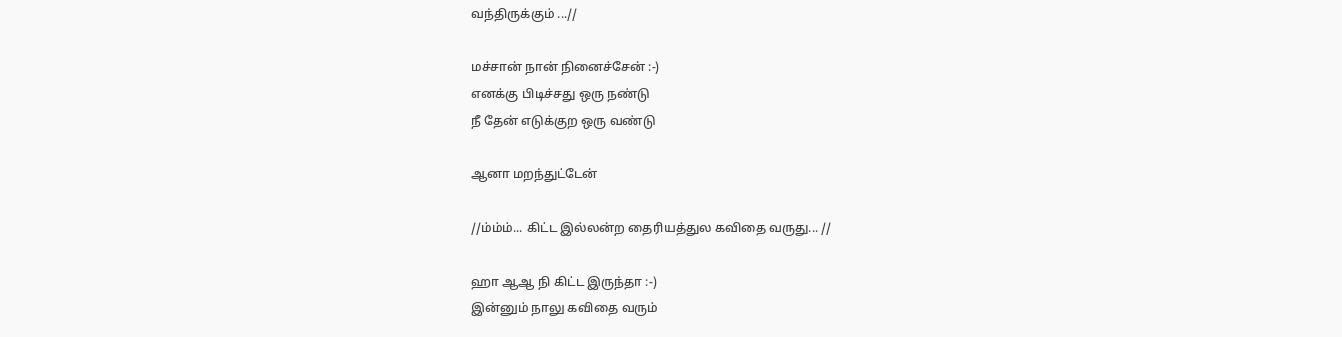வந்திருக்கும் ...//

மச்சான் நான் நினைச்சேன் :-)
எனக்கு பிடிச்சது ஒரு நண்டு
நீ தேன் எடுக்குற ஒரு வண்டு

ஆனா மறந்துட்டேன்

//ம்ம்ம்... கிட்ட இல்லன்ற தைரியத்துல கவிதை வருது... //

ஹா ஆஆ நி கிட்ட இருந்தா :-)
இன்னும் நாலு கவிதை வரும்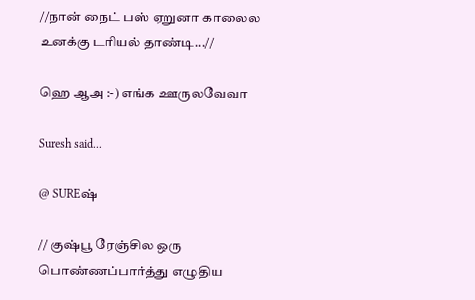//நான் நைட் பஸ் ஏறுனா காலைல உனக்கு டரியல் தாண்டி...//

ஹெ ஆஅ :-) எங்க ஊருலவேவா

Suresh said...

@ SUREஷ்

// குஷ்பூ ரேஞ்சில ஒரு பொண்ணப்பார்த்து எழுதிய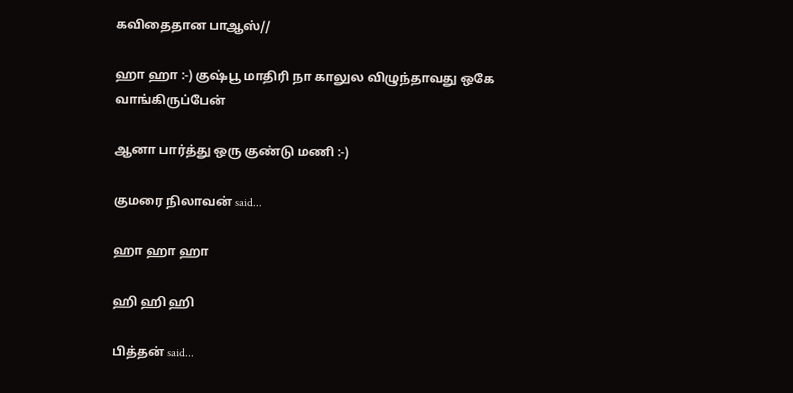கவிதைதான பாஆஸ்//

ஹா ஹா :-) குஷ்பூ மாதிரி நா காலுல விழுந்தாவது ஒகே வாங்கிருப்பேன்

ஆனா பார்த்து ஒரு குண்டு மணி :-)

குமரை நிலாவன் said...

ஹா ஹா ஹா

ஹி ஹி ஹி

பித்தன் said...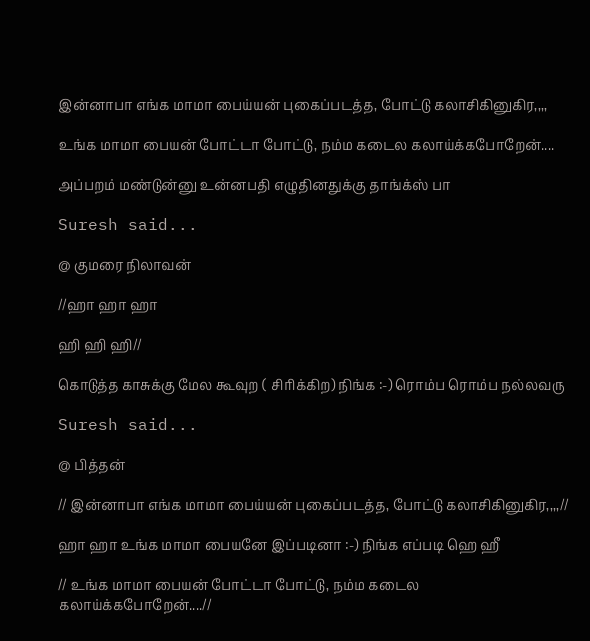இன்னாபா எங்க மாமா பைய்யன் புகைப்படத்த, போட்டு கலாசிகினுகிர,,,,

உங்க மாமா பையன் போட்டா போட்டு, நம்ம கடைல கலாய்க்கபோறேன்....

அப்பறம் மண்டுன்னு உன்னபதி எழுதினதுக்கு தாங்க்ஸ் பா

Suresh said...

@ குமரை நிலாவன்

//ஹா ஹா ஹா

ஹி ஹி ஹி//

கொடுத்த காசுக்கு மேல கூவுற ( சிரிக்கிற) நிங்க :-) ரொம்ப ரொம்ப நல்லவரு

Suresh said...

@ பித்தன்

// இன்னாபா எங்க மாமா பைய்யன் புகைப்படத்த, போட்டு கலாசிகினுகிர,,,,//

ஹா ஹா உங்க மாமா பையனே இப்படினா :-) நிங்க எப்படி ஹெ ஹீ

// உங்க மாமா பையன் போட்டா போட்டு, நம்ம கடைல கலாய்க்கபோறேன்....//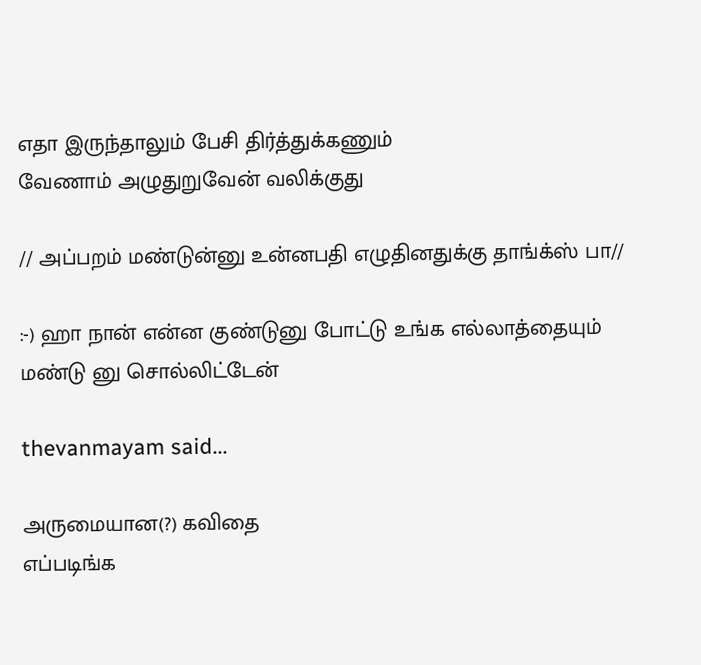எதா இருந்தாலும் பேசி திர்த்துக்கணும்
வேணாம் அழுதுறுவேன் வலிக்குது

// அப்பறம் மண்டுன்னு உன்னபதி எழுதினதுக்கு தாங்க்ஸ் பா//

:-) ஹா நான் என்ன குண்டுனு போட்டு உங்க எல்லாத்தையும் மண்டு னு சொல்லிட்டேன்

thevanmayam said...

அருமையான(?) கவிதை
எப்படிங்க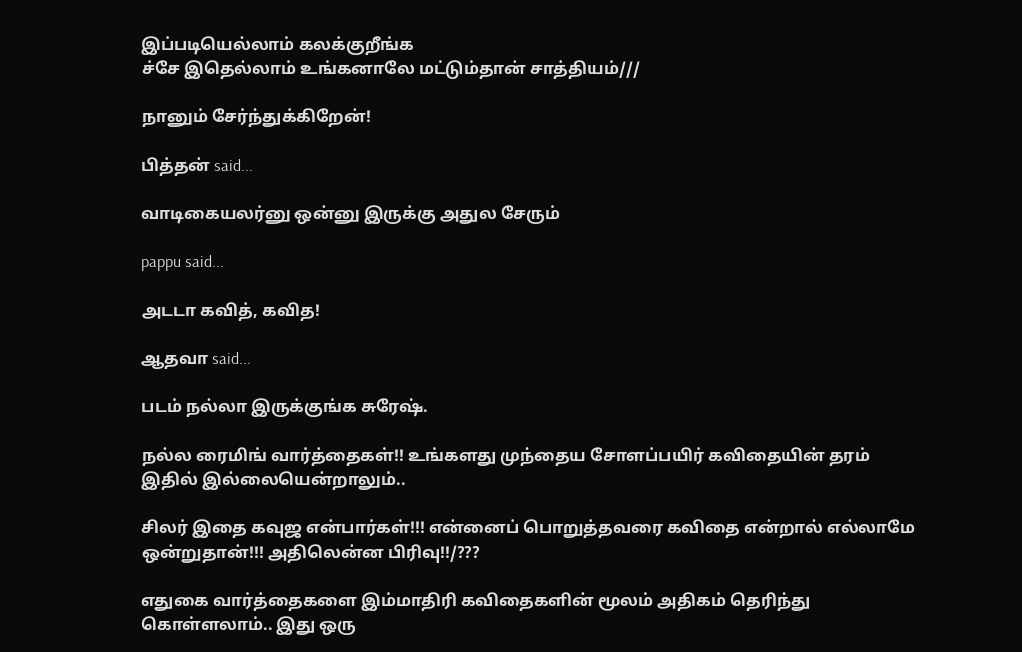இப்படியெல்லாம் கலக்குறீங்க‌
ச்சே இதெல்லாம் உங்கனாலே மட்டும்தான் சாத்தியம்///

நானும் சேர்ந்துக்கிறேன்!

பித்தன் said...

வாடிகையலர்னு ஒன்னு இருக்கு அதுல சேரும்

pappu said...

அடடா கவித், கவித!

ஆதவா said...

படம் நல்லா இருக்குங்க சுரேஷ்.

நல்ல ரைமிங் வார்த்தைகள்!! உங்களது முந்தைய சோளப்பயிர் கவிதையின் தரம் இதில் இல்லையென்றாலும்..

சிலர் இதை கவுஜ என்பார்கள்!!! என்னைப் பொறுத்தவரை கவிதை என்றால் எல்லாமே ஒன்றுதான்!!! அதிலென்ன பிரிவு!!/???

எதுகை வார்த்தைகளை இம்மாதிரி கவிதைகளின் மூலம் அதிகம் தெரிந்து கொள்ளலாம்.. இது ஒரு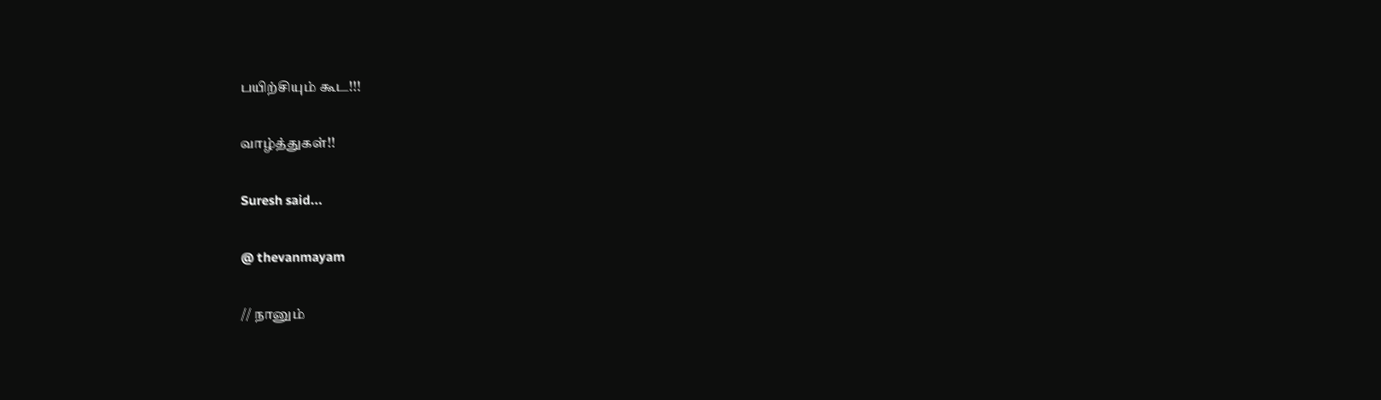பயிற்சியும் கூட!!!

வாழ்த்துகள்!!

Suresh said...

@ thevanmayam

// நானும்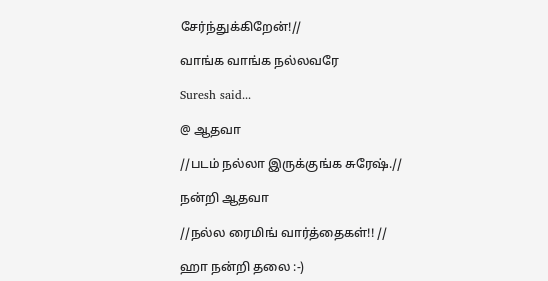சேர்ந்துக்கிறேன்!//

வாங்க வாங்க நல்லவரே

Suresh said...

@ ஆதவா

//படம் நல்லா இருக்குங்க சுரேஷ்.//

நன்றி ஆதவா

//நல்ல ரைமிங் வார்த்தைகள்!! //

ஹா நன்றி தலை :-)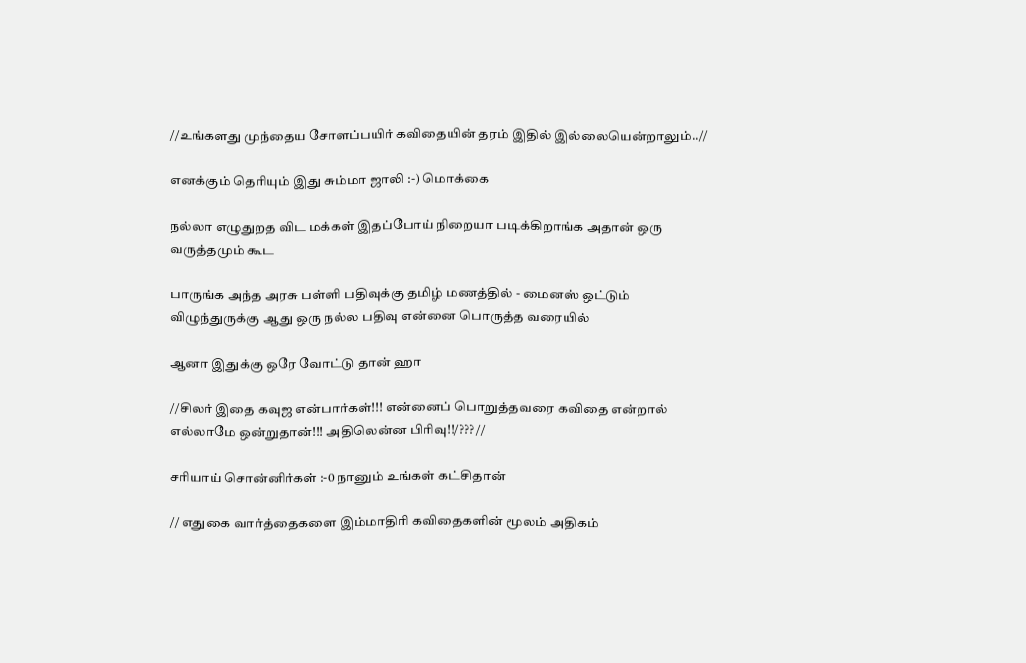//உங்களது முந்தைய சோளப்பயிர் கவிதையின் தரம் இதில் இல்லையென்றாலும்..//

எனக்கும் தெரியும் இது சும்மா ஜாலி :-) மொக்கை

நல்லா எழுதுறத விட மக்கள் இதப்போய் நிறையா படிக்கிறாங்க அதான் ஒரு வருத்தமும் கூட

பாருங்க அந்த அரசு பள்ளி பதிவுக்கு தமிழ் மணத்தில் - மைனஸ் ஒட்டும் விழுந்துருக்கு ஆது ஒரு நல்ல பதிவு என்னை பொருத்த வரையில்

ஆனா இதுக்கு ஒரே வோட்டு தான் ஹா

//சிலர் இதை கவுஜ என்பார்கள்!!! என்னைப் பொறுத்தவரை கவிதை என்றால் எல்லாமே ஒன்றுதான்!!! அதிலென்ன பிரிவு!!/??? //

சரியாய் சொன்னிர்கள் :-0 நானும் உங்கள் கட்சிதான்

// எதுகை வார்த்தைகளை இம்மாதிரி கவிதைகளின் மூலம் அதிகம்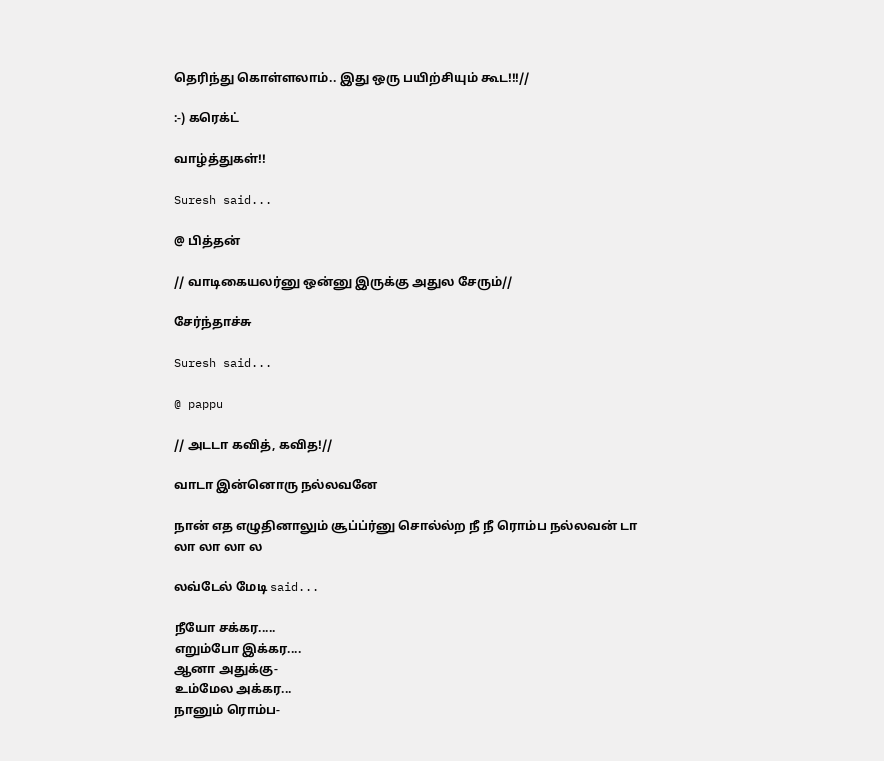தெரிந்து கொள்ளலாம்.. இது ஒரு பயிற்சியும் கூட!!!//

:-) கரெக்ட்

வாழ்த்துகள்!!

Suresh said...

@ பித்தன்

// வாடிகையலர்னு ஒன்னு இருக்கு அதுல சேரும்//

சேர்ந்தாச்சு

Suresh said...

@ pappu

// அடடா கவித், கவித!//

வாடா இன்னொரு நல்லவனே

நான் எத எழுதினாலும் சூப்ப்ர்னு சொல்ல்ற நீ நீ ரொம்ப நல்லவன் டா
லா லா லா ல

லவ்டேல் மேடி said...

நீயோ சக்கர.....
எறும்போ இக்கர....
ஆனா அதுக்கு-
உம்மேல அக்கர...
நானும் ரொம்ப-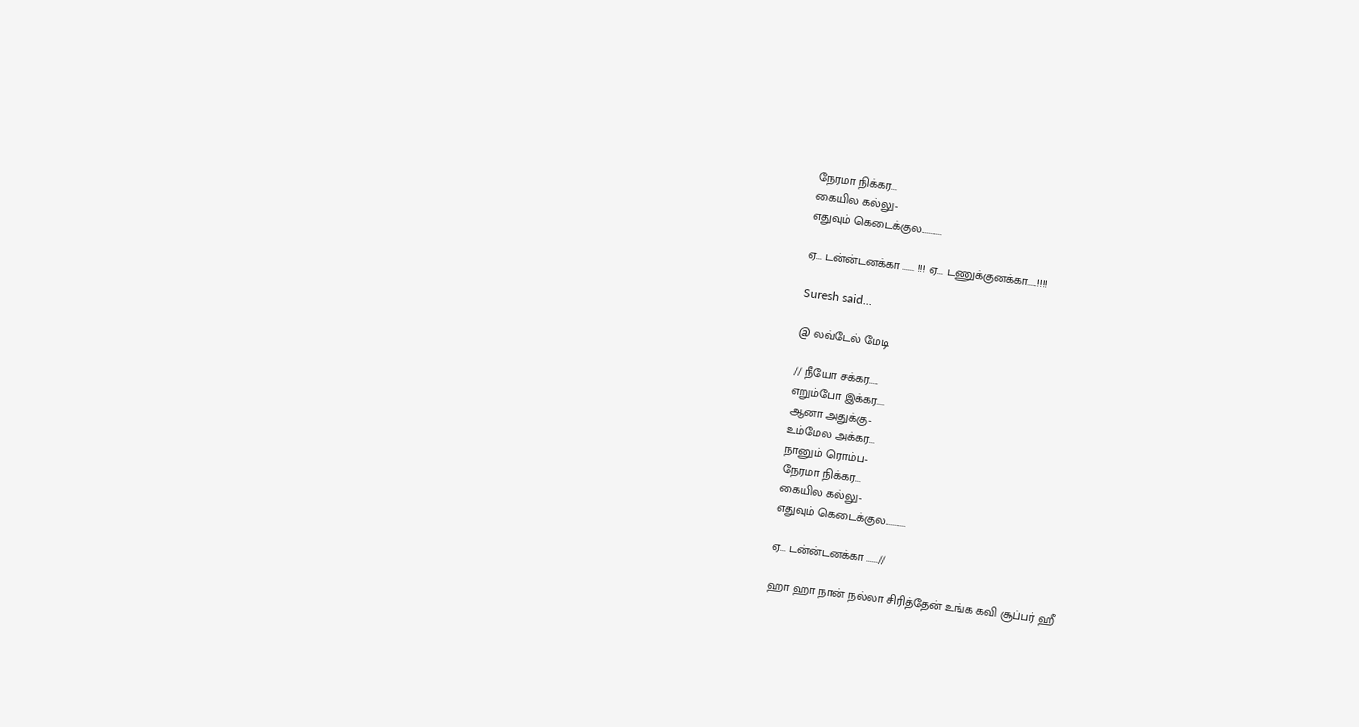நேரமா நிக்கர...
கையில கல்லு-
எதுவும் கெடைக்குல...........

ஏ... டன்ன்டனக்கா ...... !!! ஏ... டணுக்குனக்கா.....!!!!

Suresh said...

@ லவ்டேல் மேடி

// நீயோ சக்கர.....
எறும்போ இக்கர....
ஆனா அதுக்கு-
உம்மேல அக்கர...
நானும் ரொம்ப-
நேரமா நிக்கர...
கையில கல்லு-
எதுவும் கெடைக்குல...........

ஏ... டன்ன்டனக்கா ......//

ஹா ஹா நான் நல்லா சிரித்தேன் உங்க கவி சூப்பர் ஹீ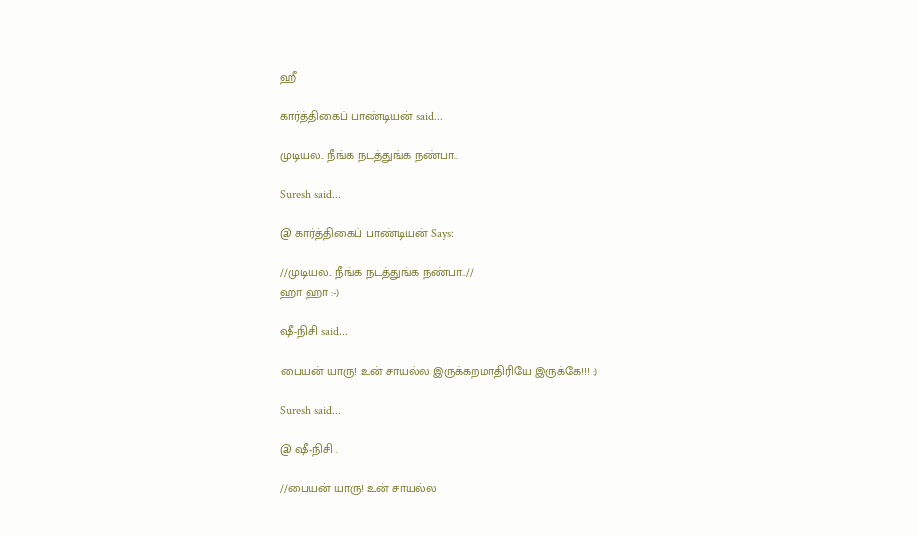ஹீ

கார்த்திகைப் பாண்டியன் said...

முடியல.. நீங்க நடத்துங்க நண்பா..

Suresh said...

@ கார்த்திகைப் பாண்டியன் Says:

//முடியல.. நீங்க நடத்துங்க நண்பா..//
ஹா ஹா :-)

ஷீ-நிசி said...

பையன் யாரு! உன் சாயல்ல இருக்கறமாதிரியே இருக்கே!!! :)

Suresh said...

@ ஷீ-நிசி .

//பையன் யாரு! உன் சாயல்ல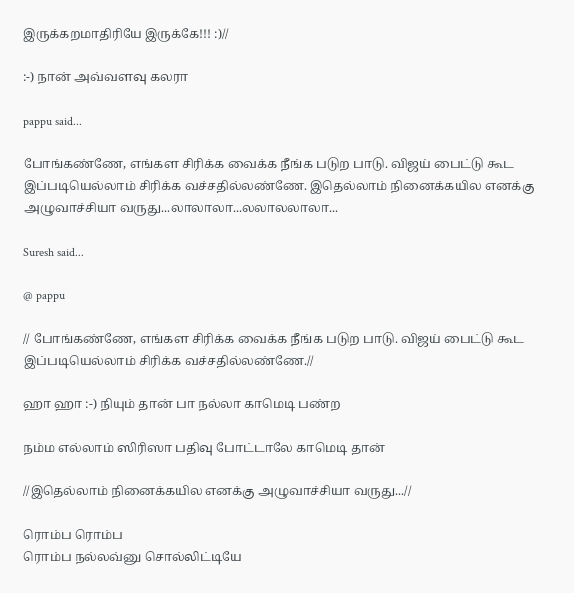இருக்கறமாதிரியே இருக்கே!!! :)//

:-) நான் அவ்வளவு கலரா

pappu said...

போங்கண்ணே, எங்கள சிரிக்க வைக்க நீங்க படுற பாடு. விஜய் பைட்டு கூட இப்படியெல்லாம் சிரிக்க வச்சதில்லண்ணே. இதெல்லாம் நினைக்கயில எனக்கு அழுவாச்சியா வருது...லாலாலா...லலாலலாலா...

Suresh said...

@ pappu

// போங்கண்ணே, எங்கள சிரிக்க வைக்க நீங்க படுற பாடு. விஜய் பைட்டு கூட இப்படியெல்லாம் சிரிக்க வச்சதில்லண்ணே.//

ஹா ஹா :-) நியும் தான் பா நல்லா காமெடி பண்ற

நம்ம எல்லாம் ஸிரிஸா பதிவு போட்டாலே காமெடி தான்

//இதெல்லாம் நினைக்கயில எனக்கு அழுவாச்சியா வருது...//

ரொம்ப ரொம்ப
ரொம்ப நல்லவ்னு சொல்லிட்டியே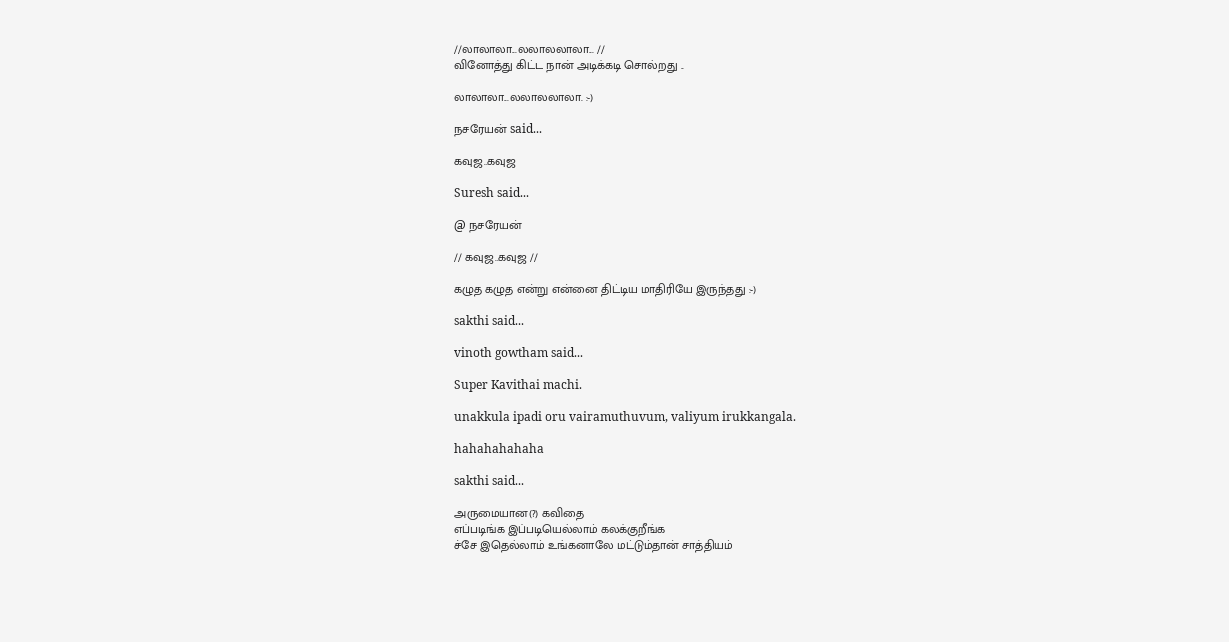//லாலாலா...லலாலலாலா... //
வினோத்து கிட்ட நான் அடிக்கடி சொல்றது ..

லாலாலா...லலாலலாலா. :-)

நசரேயன் said...

கவுஜ..கவுஜ

Suresh said...

@ நசரேயன்

// கவுஜ..கவுஜ //

கழுத கழுத என்று என்னை திட்டிய மாதிரியே இருந்தது :-)

sakthi said...

vinoth gowtham said...

Super Kavithai machi.

unakkula ipadi oru vairamuthuvum, valiyum irukkangala.

hahahahahaha

sakthi said...

அருமையான(?) கவிதை
எப்படிங்க இப்படியெல்லாம் கலக்குறீங்க‌
ச்சே இதெல்லாம் உங்கனாலே மட்டும்தான் சாத்தியம்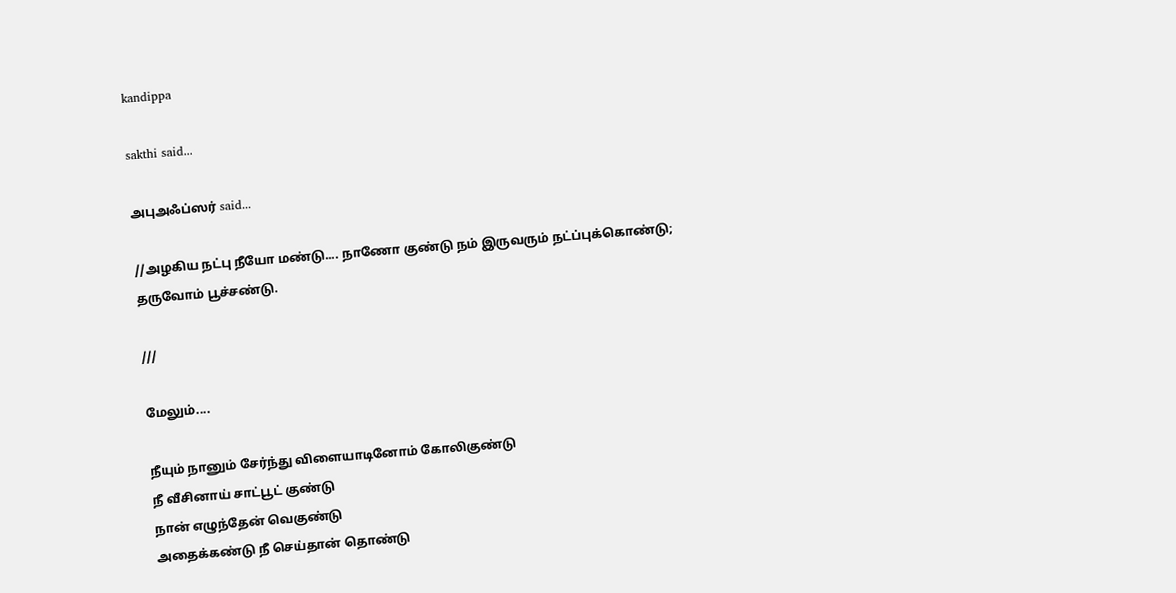kandippa

sakthi said...

அபுஅஃப்ஸர் said...

//அழகிய நட்பு நீயோ மண்டு.... நாணோ குண்டு நம் இருவரும் நட்ப்புக்கொண்டு; தருவோம் பூச்சண்டு.

///

மேலும்....

நீயும் நானும் சேர்ந்து விளையாடினோம் கோலிகுண்டு
நீ வீசினாய் சாட்பூட் குண்டு
நான் எழுந்தேன் வெகுண்டு
அதைக்கண்டு நீ செய்தான் தொண்டு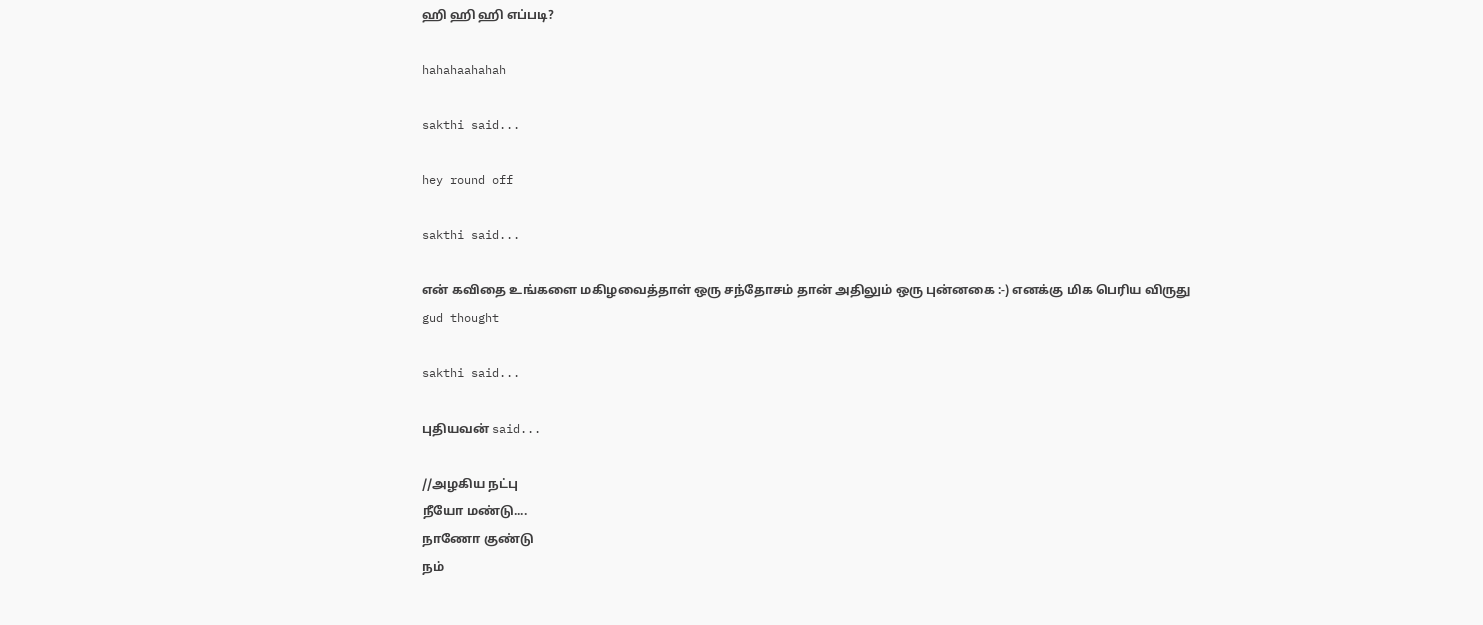ஹி ஹி ஹி எப்படி?

hahahaahahah

sakthi said...

hey round off

sakthi said...

என் கவிதை உங்களை மகிழவைத்தாள் ஒரு சந்தோசம் தான் அதிலும் ஒரு புன்னகை :-) எனக்கு மிக பெரிய விருது
gud thought

sakthi said...

புதியவன் said...

//அழகிய நட்பு
நீயோ மண்டு....
நாணோ குண்டு
நம்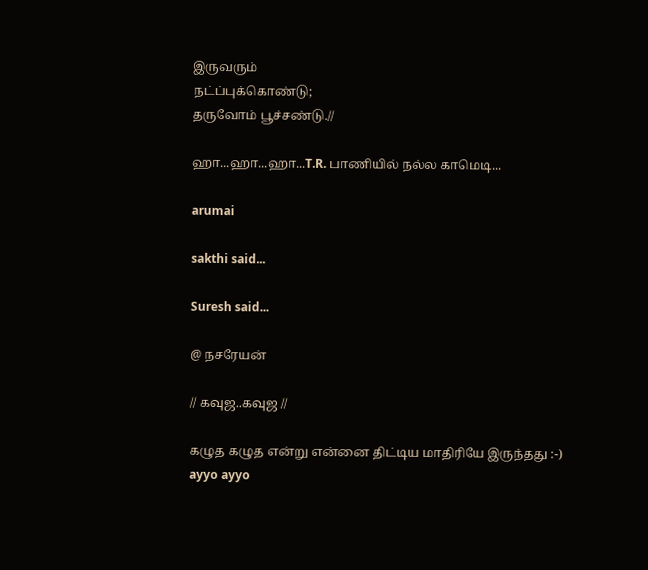இருவரும்
நட்ப்புக்கொண்டு;
தருவோம் பூச்சண்டு.//

ஹா...ஹா...ஹா...T.R. பாணியில் நல்ல காமெடி...

arumai

sakthi said...

Suresh said...

@ நசரேயன்

// கவுஜ..கவுஜ //

கழுத கழுத என்று என்னை திட்டிய மாதிரியே இருந்தது :-)
ayyo ayyo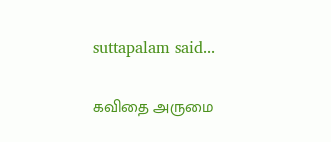suttapalam said...

கவிதை அருமை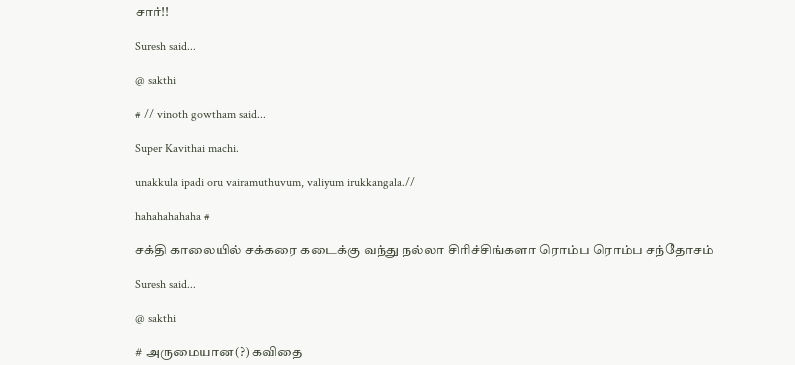சார்!!

Suresh said...

@ sakthi

# // vinoth gowtham said...

Super Kavithai machi.

unakkula ipadi oru vairamuthuvum, valiyum irukkangala.//

hahahahahaha #

சக்தி காலையில் சக்கரை கடைக்கு வந்து நல்லா சிரிச்சிங்களா ரொம்ப ரொம்ப சந்தோசம்

Suresh said...

@ sakthi

# அருமையான(?) கவிதை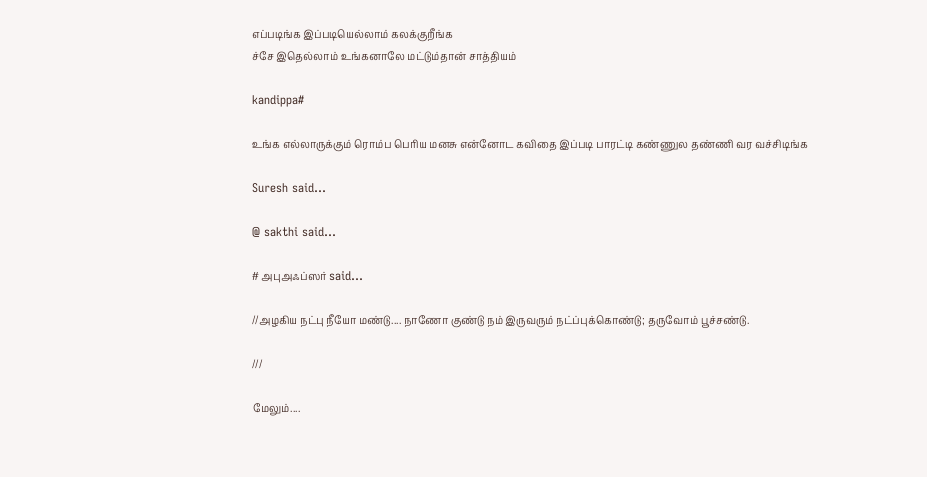எப்படிங்க இப்படியெல்லாம் கலக்குறீங்க‌
ச்சே இதெல்லாம் உங்கனாலே மட்டும்தான் சாத்தியம்

kandippa#

உங்க எல்லாருக்கும் ரொம்ப பெரிய மனசு என்னோட கவிதை இப்படி பாரட்டி கண்ணுல தண்ணி வர வச்சிடிங்க

Suresh said...

@ sakthi said...

# அபுஅஃப்ஸர் said...

//அழகிய நட்பு நீயோ மண்டு.... நாணோ குண்டு நம் இருவரும் நட்ப்புக்கொண்டு; தருவோம் பூச்சண்டு.

///

மேலும்....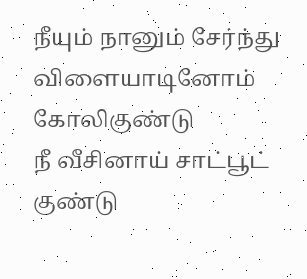நீயும் நானும் சேர்ந்து விளையாடினோம் கோலிகுண்டு
நீ வீசினாய் சாட்பூட் குண்டு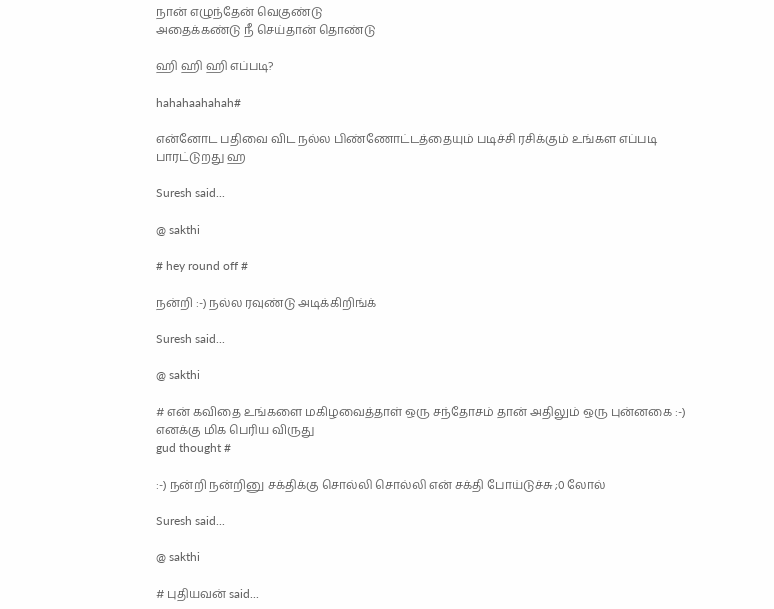நான் எழுந்தேன் வெகுண்டு
அதைக்கண்டு நீ செய்தான் தொண்டு

ஹி ஹி ஹி எப்படி?

hahahaahahah#

என்னோட பதிவை விட நல்ல பிண்ணோட்டத்தையும் படிச்சி ரசிக்கும் உங்கள எப்படி பாரட்டுறது ஹ

Suresh said...

@ sakthi

# hey round off #

நன்றி :-) நல்ல ரவுண்டு அடிக்கிறிங்க்

Suresh said...

@ sakthi

# என் கவிதை உங்களை மகிழவைத்தாள் ஒரு சந்தோசம் தான் அதிலும் ஒரு புன்னகை :-) எனக்கு மிக பெரிய விருது
gud thought #

:-) நன்றி நன்றினு சக்திக்கு சொல்லி சொல்லி என் சக்தி போய்டுச்சு ;0 லோல்

Suresh said...

@ sakthi

# புதியவன் said...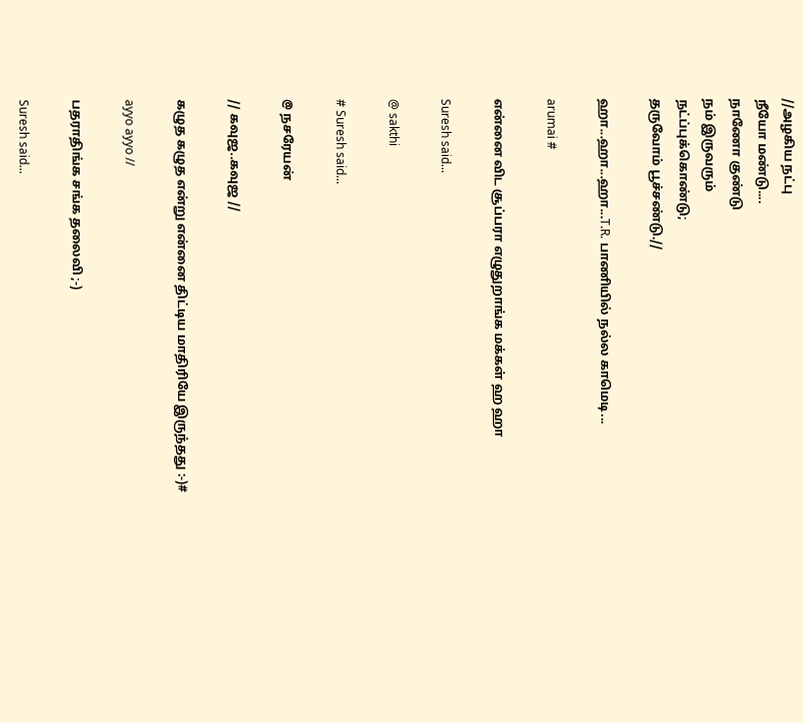//அழகிய நட்பு
நீயோ மண்டு....
நாணோ குண்டு
நம் இருவரும்
நட்ப்புக்கொண்டு;
தருவோம் பூச்சண்டு.//

ஹா...ஹா...ஹா...T.R. பாணியில் நல்ல காமெடி...

arumai #

என்னை விட சூப்பரா எழுதுறாங்க மக்கள் ஹ ஹா

Suresh said...

@ sakthi

# Suresh said...

@ நசரேயன்

// கவுஜ..கவுஜ //

கழுத கழுத என்று என்னை திட்டிய மாதிரியே இருந்தது :-)#

ayyo ayyo //

பதராதிங்க சங்க தலைவி ;-)

Suresh said...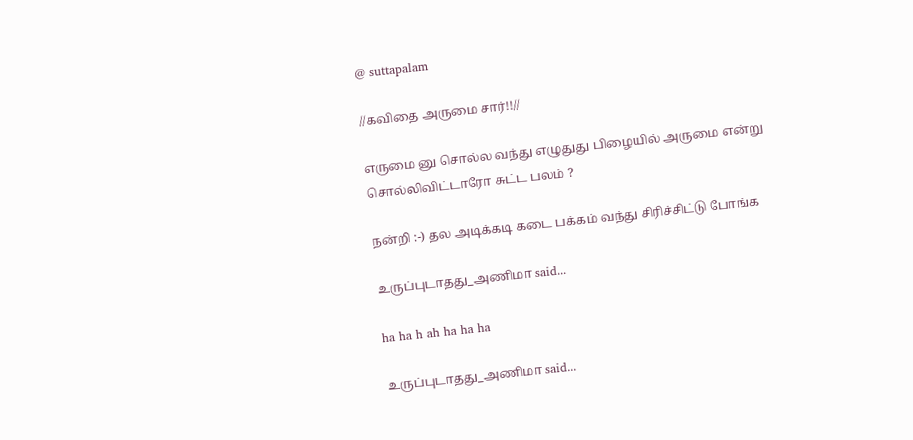@ suttapalam

//கவிதை அருமை சார்!!//

எருமை னு சொல்ல வந்து எழுதுது பிழையில் அருமை என்று சொல்லிவிட்டாரோ சுட்ட பலம் ?

நன்றி :-) தல அடிக்கடி கடை பக்கம் வந்து சிரிச்சிட்டு போங்க

உருப்புடாதது_அணிமா said...

ha ha h ah ha ha ha

உருப்புடாதது_அணிமா said...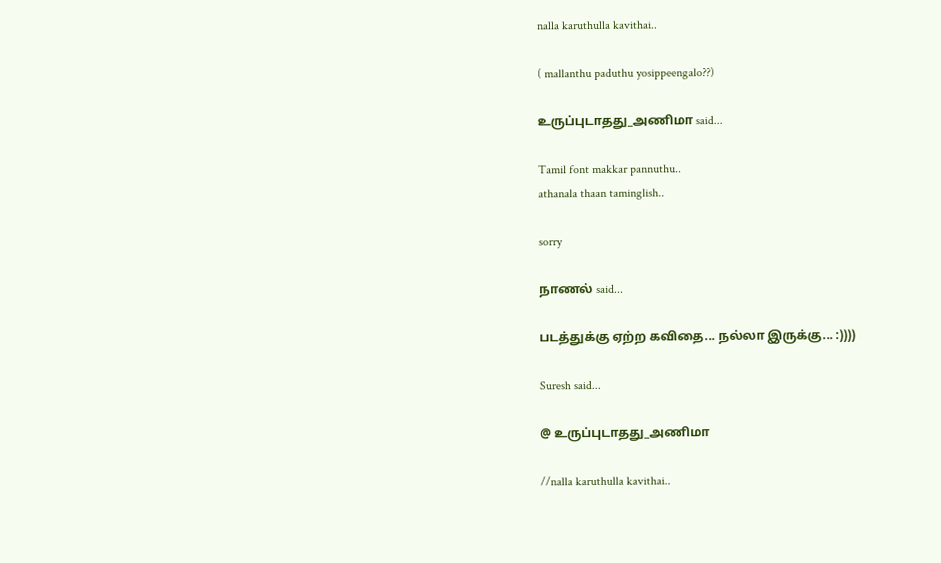nalla karuthulla kavithai..

( mallanthu paduthu yosippeengalo??)

உருப்புடாதது_அணிமா said...

Tamil font makkar pannuthu..
athanala thaan taminglish..

sorry

நாணல் said...

படத்துக்கு ஏற்ற கவிதை... நல்லா இருக்கு... :))))

Suresh said...

@ உருப்புடாதது_அணிமா

//nalla karuthulla kavithai..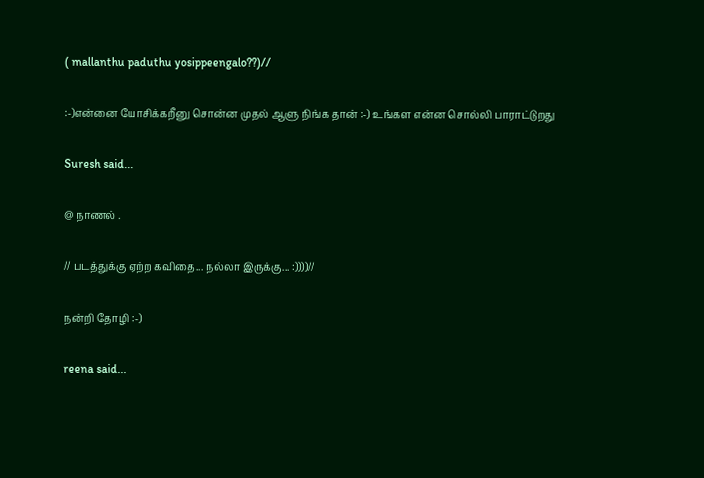( mallanthu paduthu yosippeengalo??)//

:-)என்னை யோசிக்கறீனு சொன்ன முதல் ஆளு நிங்க தான் :-) உங்கள என்ன சொல்லி பாராட்டுறது

Suresh said...

@ நாணல் .

// படத்துக்கு ஏற்ற கவிதை... நல்லா இருக்கு... :))))//

நன்றி தோழி :-)

reena said...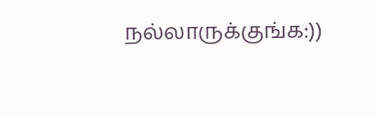நல்லாருக்குங்க:))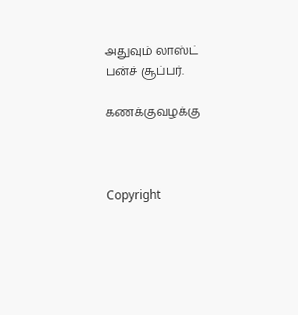அதுவும் லாஸ்ட் பன்ச் சூப்பர்.

கணக்குவழக்கு



Copyright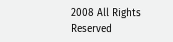2008 All Rights Reserved